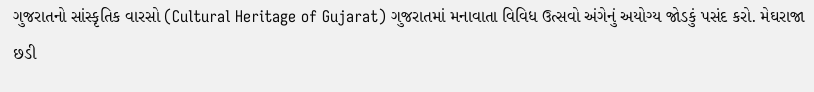ગુજરાતનો સાંસ્કૃતિક વારસો (Cultural Heritage of Gujarat) ગુજરાતમાં મનાવાતા વિવિધ ઉત્સવો અંગેનું અયોગ્ય જોડકું પસંદ કરો. મેઘરાજા છડી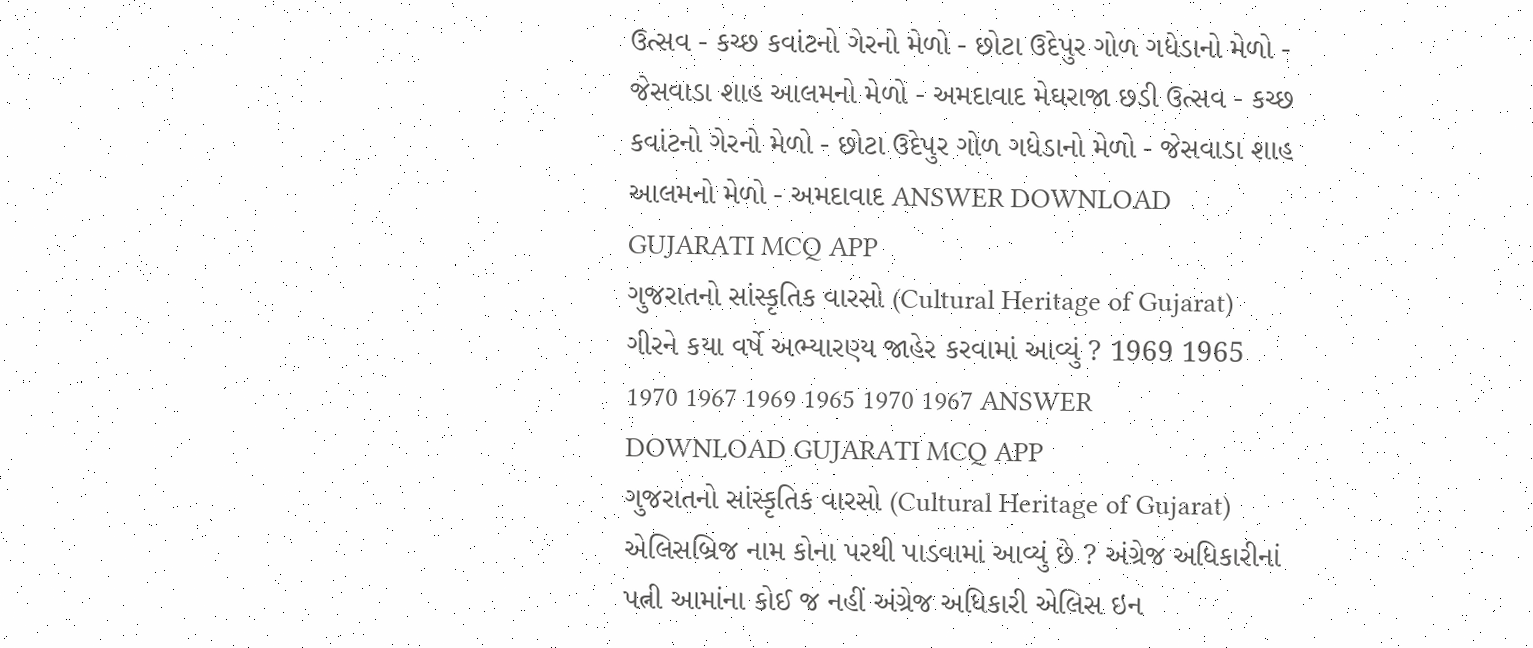ઉત્સવ - કચ્છ કવાંટનો ગેરનો મેળો - છોટા ઉદેપુર ગોળ ગધેડાનો મેળો - જેસવાડા શાહ આલમનો મેળો - અમદાવાદ મેઘરાજા છડી ઉત્સવ - કચ્છ કવાંટનો ગેરનો મેળો - છોટા ઉદેપુર ગોળ ગધેડાનો મેળો - જેસવાડા શાહ આલમનો મેળો - અમદાવાદ ANSWER DOWNLOAD GUJARATI MCQ APP
ગુજરાતનો સાંસ્કૃતિક વારસો (Cultural Heritage of Gujarat) ગીરને કયા વર્ષે અભ્યારણ્ય જાહેર કરવામાં આવ્યું ? 1969 1965 1970 1967 1969 1965 1970 1967 ANSWER DOWNLOAD GUJARATI MCQ APP
ગુજરાતનો સાંસ્કૃતિક વારસો (Cultural Heritage of Gujarat) એલિસબ્રિજ નામ કોના પરથી પાડવામાં આવ્યું છે ? અંગ્રેજ અધિકારીનાં પત્ની આમાંના કોઈ જ નહીં અંગ્રેજ અધિકારી એલિસ ઇન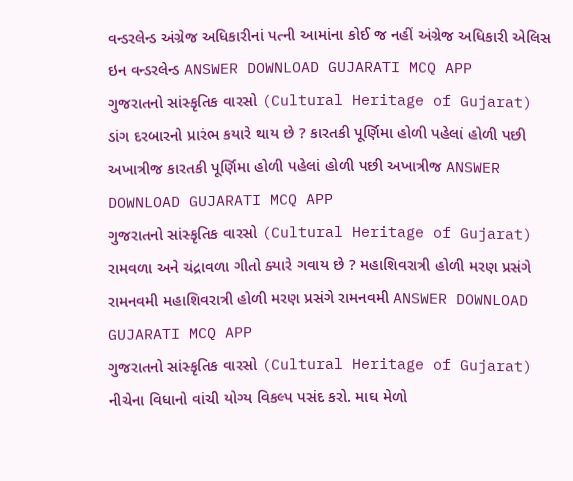વન્ડરલેન્ડ અંગ્રેજ અધિકારીનાં પત્ની આમાંના કોઈ જ નહીં અંગ્રેજ અધિકારી એલિસ ઇન વન્ડરલેન્ડ ANSWER DOWNLOAD GUJARATI MCQ APP
ગુજરાતનો સાંસ્કૃતિક વારસો (Cultural Heritage of Gujarat) ડાંગ દરબારનો પ્રારંભ કયારે થાય છે ? કારતકી પૂર્ણિમા હોળી પહેલાં હોળી પછી અખાત્રીજ કારતકી પૂર્ણિમા હોળી પહેલાં હોળી પછી અખાત્રીજ ANSWER DOWNLOAD GUJARATI MCQ APP
ગુજરાતનો સાંસ્કૃતિક વારસો (Cultural Heritage of Gujarat) રામવળા અને ચંદ્રાવળા ગીતો ક્યારે ગવાય છે ? મહાશિવરાત્રી હોળી મરણ પ્રસંગે રામનવમી મહાશિવરાત્રી હોળી મરણ પ્રસંગે રામનવમી ANSWER DOWNLOAD GUJARATI MCQ APP
ગુજરાતનો સાંસ્કૃતિક વારસો (Cultural Heritage of Gujarat) નીચેના વિધાનો વાંચી યોગ્ય વિકલ્પ પસંદ કરો. માઘ મેળો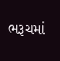ભરૂચમાં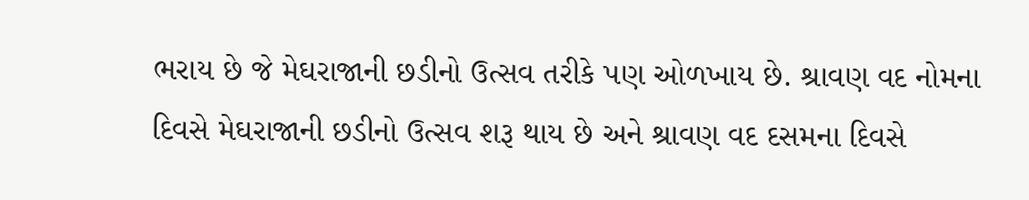ભરાય છે જે મેઘરાજાની છડીનો ઉત્સવ તરીકે પણ ઓળખાય છે. શ્રાવણ વદ નોમના દિવસે મેઘરાજાની છડીનો ઉત્સવ શરૂ થાય છે અને શ્રાવણ વદ દસમના દિવસે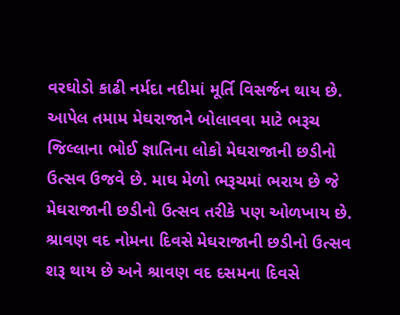વરઘોડો કાઢી નર્મદા નદીમાં મૂર્તિ વિસર્જન થાય છે. આપેલ તમામ મેઘરાજાને બોલાવવા માટે ભરૂચ જિલ્લાના ભોઈ જ્ઞાતિના લોકો મેઘરાજાની છડીનો ઉત્સવ ઉજવે છે. માઘ મેળો ભરૂચમાં ભરાય છે જે મેઘરાજાની છડીનો ઉત્સવ તરીકે પણ ઓળખાય છે. શ્રાવણ વદ નોમના દિવસે મેઘરાજાની છડીનો ઉત્સવ શરૂ થાય છે અને શ્રાવણ વદ દસમના દિવસે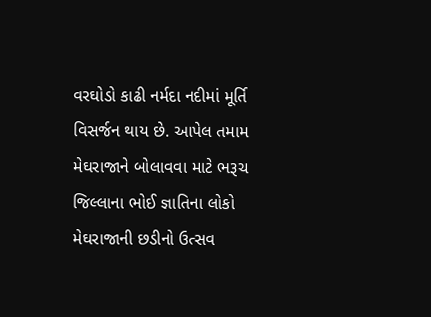વરઘોડો કાઢી નર્મદા નદીમાં મૂર્તિ વિસર્જન થાય છે. આપેલ તમામ મેઘરાજાને બોલાવવા માટે ભરૂચ જિલ્લાના ભોઈ જ્ઞાતિના લોકો મેઘરાજાની છડીનો ઉત્સવ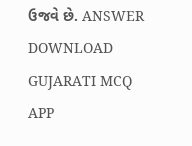ઉજવે છે. ANSWER DOWNLOAD GUJARATI MCQ APP